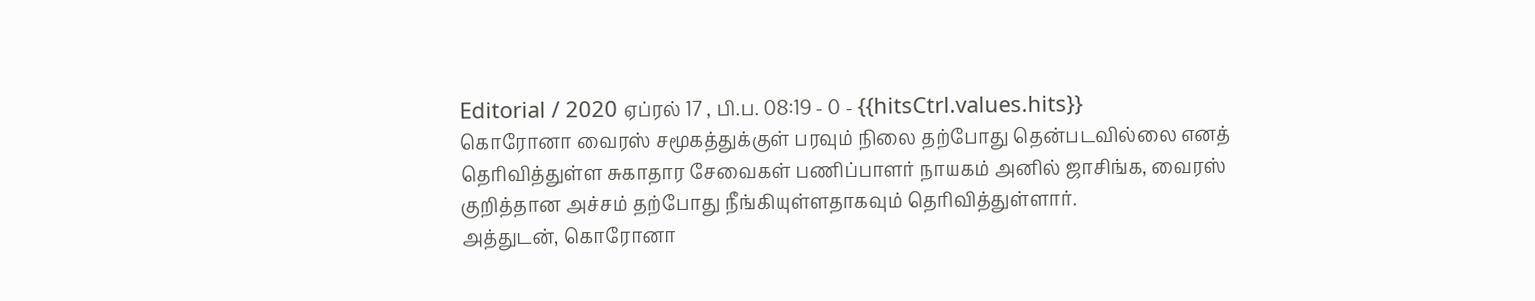Editorial / 2020 ஏப்ரல் 17 , பி.ப. 08:19 - 0 - {{hitsCtrl.values.hits}}
கொரோனா வைரஸ் சமூகத்துக்குள் பரவும் நிலை தற்போது தென்படவில்லை எனத் தெரிவித்துள்ள சுகாதார சேவைகள் பணிப்பாளர் நாயகம் அனில் ஜாசிங்க, வைரஸ் குறித்தான அச்சம் தற்போது நீங்கியுள்ளதாகவும் தெரிவித்துள்ளார்.
அத்துடன், கொரோனா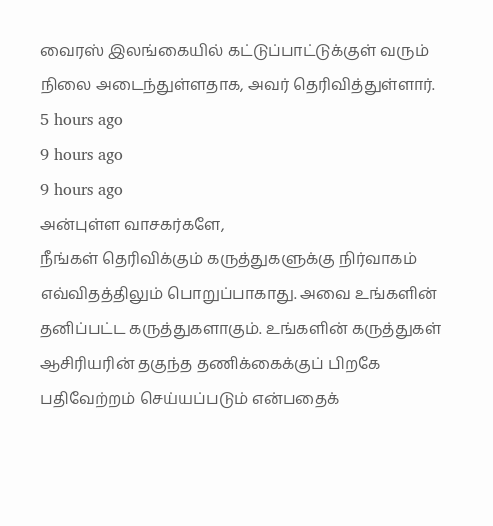வைரஸ் இலங்கையில் கட்டுப்பாட்டுக்குள் வரும் நிலை அடைந்துள்ளதாக, அவர் தெரிவித்துள்ளார்.
5 hours ago
9 hours ago
9 hours ago
அன்புள்ள வாசகர்களே,
நீங்கள் தெரிவிக்கும் கருத்துகளுக்கு நிர்வாகம் எவ்விதத்திலும் பொறுப்பாகாது. அவை உங்களின் தனிப்பட்ட கருத்துகளாகும். உங்களின் கருத்துகள் ஆசிரியரின் தகுந்த தணிக்கைக்குப் பிறகே பதிவேற்றம் செய்யப்படும் என்பதைக்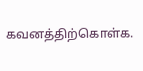கவனத்திற்கொள்க.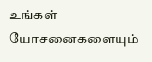உங்கள் யோசனைகளையும்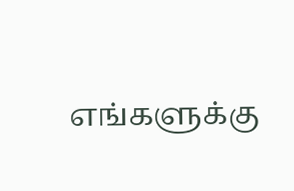எங்களுக்கு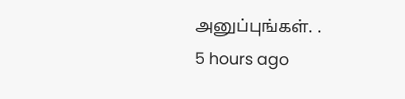அனுப்புங்கள். .
5 hours ago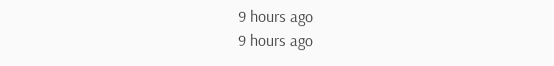9 hours ago
9 hours ago